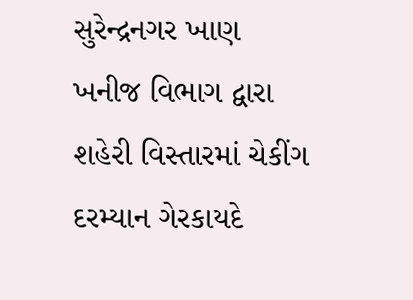સુરેન્દ્રનગર ખાણ ખનીજ વિભાગ દ્વારા શહેરી વિસ્તારમાં ચેકીંગ દરમ્યાન ગેરકાયદે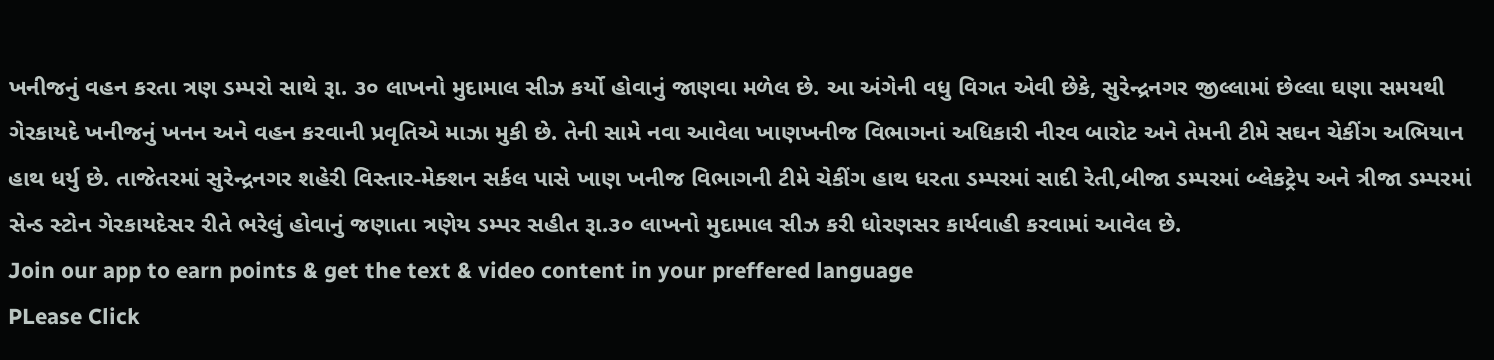ખનીજનું વહન કરતા ત્રણ ડમ્પરો સાથે રૂા. ૩૦ લાખનો મુદામાલ સીઝ કર્યો હોવાનું જાણવા મળેલ છે. આ અંગેની વધુ વિગત એવી છેકે, સુરેન્દ્રનગર જીલ્લામાં છેલ્લા ઘણા સમયથી ગેરકાયદે ખનીજનું ખનન અને વહન કરવાની પ્રવૃતિએ માઝા મુકી છે. તેની સામે નવા આવેલા ખાણખનીજ વિભાગનાં અધિકારી નીરવ બારોટ અને તેમની ટીમે સઘન ચેકીંગ અભિયાન હાથ ધર્યુ છે. તાજેતરમાં સુરેન્દ્રનગર શહેરી વિસ્તાર-મેક્શન સર્કલ પાસે ખાણ ખનીજ વિભાગની ટીમે ચેકીંગ હાથ ધરતા ડમ્પરમાં સાદી રેતી,બીજા ડમ્પરમાં બ્લેકટ્રેપ અને ત્રીજા ડમ્પરમાં સેન્ડ સ્ટોન ગેરકાયદેસર રીતે ભરેલું હોવાનું જણાતા ત્રણેય ડમ્પર સહીત રૂા.૩૦ લાખનો મુદામાલ સીઝ કરી ધોરણસર કાર્યવાહી કરવામાં આવેલ છે.
Join our app to earn points & get the text & video content in your preffered language
PLease Click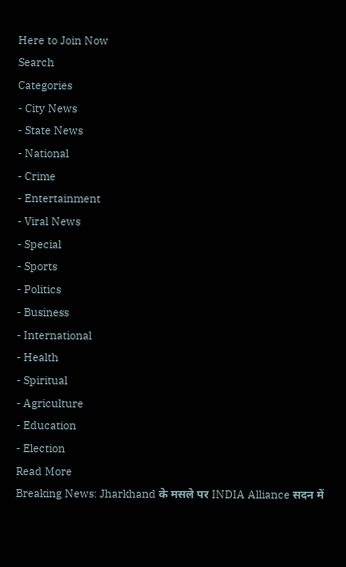Here to Join Now
Search
Categories
- City News
- State News
- National
- Crime
- Entertainment
- Viral News
- Special
- Sports
- Politics
- Business
- International
- Health
- Spiritual
- Agriculture
- Education
- Election
Read More
Breaking News: Jharkhand के मसले पर INDIA Alliance सदन में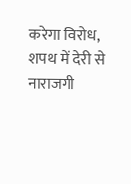करेगा विरोध, शपथ में देरी से नाराजगी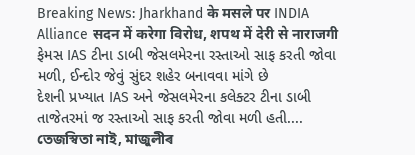Breaking News: Jharkhand के मसले पर INDIA Alliance सदन में करेगा विरोध, शपथ में देरी से नाराजगी
ફેમસ IAS ટીના ડાબી જેસલમેરના રસ્તાઓ સાફ કરતી જોવા મળી, ઈન્દોર જેવું સુંદર શહેર બનાવવા માંગે છે
દેશની પ્રખ્યાત IAS અને જેસલમેરના કલેક્ટર ટીના ડાબી તાજેતરમાં જ રસ્તાઓ સાફ કરતી જોવા મળી હતી....
তেজস্বিতা নাই, মাজুলীৰ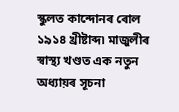স্কুলত কান্দোনৰ ৰোল
১৯১৪ খ্ৰীষ্টাব্দ৷ মাজুলীৰ স্বাস্থ্য খণ্ডত এক নতুন অধ্যায়ৰ সূচনা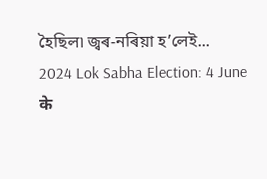হৈছিল৷ জ্বৰ-নৰিয়া হ’লেই...
2024 Lok Sabha Election: 4 June के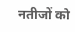नतीजों को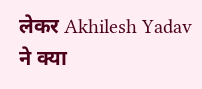लेकर Akhilesh Yadav ने क्या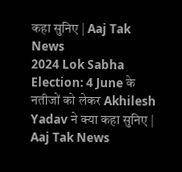कहा सुनिए | Aaj Tak News
2024 Lok Sabha Election: 4 June के नतीजों को लेकर Akhilesh Yadav ने क्या कहा सुनिए | Aaj Tak News